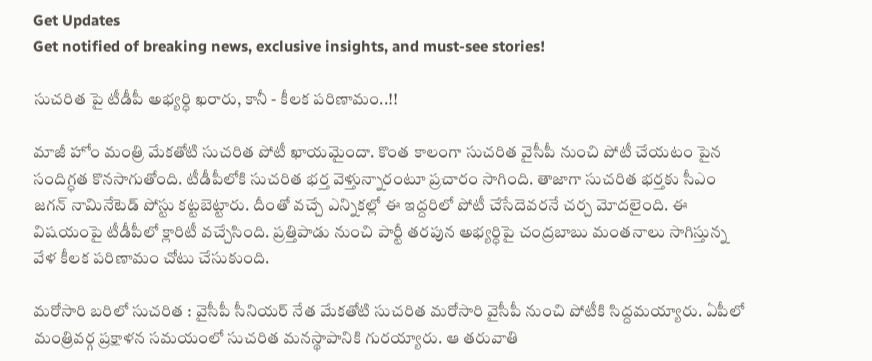Get Updates
Get notified of breaking news, exclusive insights, and must-see stories!

సుచరిత పై టీడీపీ అభ్యర్ధి ఖరారు, కానీ - కీలక పరిణామం..!!

మాజీ హోం మంత్రి మేకతోటి సుచరిత పోటీ ఖాయమైందా. కొంత కాలంగా సుచరిత వైసీపీ నుంచి పోటీ చేయటం పైన సందిగ్ధత కొనసాగుతోంది. టీడీపీలోకి సుచరిత భర్త వెళ్తున్నారంటూ ప్రచారం సాగింది. తాజాగా సుచరిత భర్తకు సీఎం జగన్ నామినేటెడ్ పోస్టు కట్టబెట్టారు. దీంతో వచ్చే ఎన్నికల్లో ఈ ఇద్దరిలో పోటీ చేసేదెవరనే చర్చ మోదలైంది. ఈ విషయంపై టీడీపీలో క్లారిటీ వచ్చేసింది. ప్రత్తిపాడు నుంచి పార్టీ తరపున అభ్యర్ధిపై చంద్రబాబు మంతనాలు సాగిస్తున్న వేళ కీలక పరిణామం చోటు చేసుకుంది.

మరోసారి బరిలో సుచరిత : వైసీపీ సీనియర్ నేత మేకతోటి సుచరిత మరోసారి వైసీపీ నుంచి పోటీకి సిద్దమయ్యారు. ఏపీలో మంత్రివర్గ ప్రక్షాళన సమయంలో సుచరిత మనస్థాపానికి గురయ్యారు. ఆ తరువాతి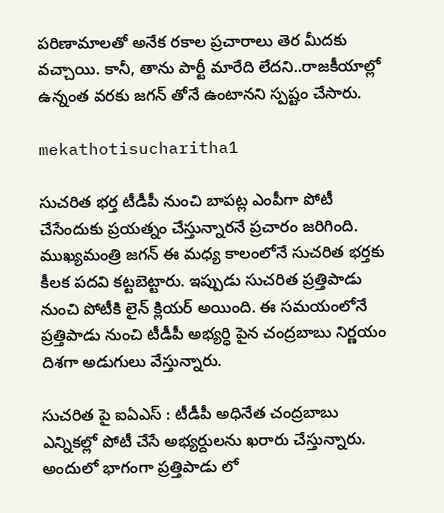పరిణామాలతో అనేక రకాల ప్రచారాలు తెర మీదకు వచ్చాయి. కానీ, తాను పార్టీ మారేది లేదని..రాజకీయాల్లో ఉన్నంత వరకు జగన్ తోనే ఉంటానని స్పష్టం చేసారు.

mekathotisucharitha1

సుచరిత భర్త టీడీపీ నుంచి బాపట్ల ఎంపీగా పోటీ చేసేందుకు ప్రయత్నం చేస్తున్నారనే ప్రచారం జరిగింది. ముఖ్యమంత్రి జగన్ ఈ మధ్య కాలంలోనే సుచరిత భర్తకు కీలక పదవి కట్టబెట్టారు. ఇప్పుడు సుచరిత ప్రత్తిపాడు నుంచి పోటీకి లైన్ క్లియర్ అయింది. ఈ సమయంలోనే ప్రత్తిపాడు నుంచి టీడీపీ అభ్యర్ధి పైన చంద్రబాబు నిర్ణయం దిశగా అడుగులు వేస్తున్నారు.

సుచరిత పై ఐఏఎస్ : టీడీపీ అధినేత చంద్రబాబు ఎన్నికల్లో పోటీ చేసే అభ్యర్దులను ఖరారు చేస్తున్నారు. అందులో భాగంగా ప్రత్తిపాడు లో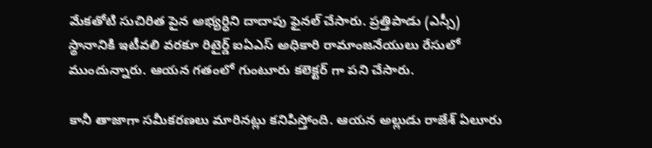మేకతోటి సుచిరిత పైన అభ్యర్ధిని దాదాపు ఫైనల్ చేసారు. ప్రత్తిపాడు (ఎస్సీ) స్థానానికి ఇటీవలి వరకూ రిటైర్డ్‌ ఐఏఎస్‌ అధికారి రామాంజనేయులు రేసులో ముందున్నారు. ఆయన గతంలో గుంటూరు కలెక్టర్ గా పని చేసారు.

కానీ తాజాగా సమీకరణలు మారినట్లు కనిపిస్తోంది. ఆయన అల్లుడు రాజేశ్‌ ఏలూరు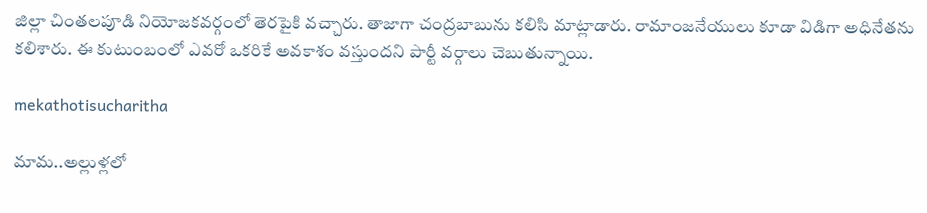జిల్లా చింతలపూడి నియోజకవర్గంలో తెరపైకి వచ్చారు. తాజాగా చంద్రబాబును కలిసి మాట్లాడారు. రామాంజనేయులు కూడా విడిగా అధినేతను కలిశారు. ఈ కుటుంబంలో ఎవరో ఒకరికే అవకాశం వస్తుందని పార్టీ వర్గాలు చెబుతున్నాయి.

mekathotisucharitha

మామ..అల్లుళ్లలో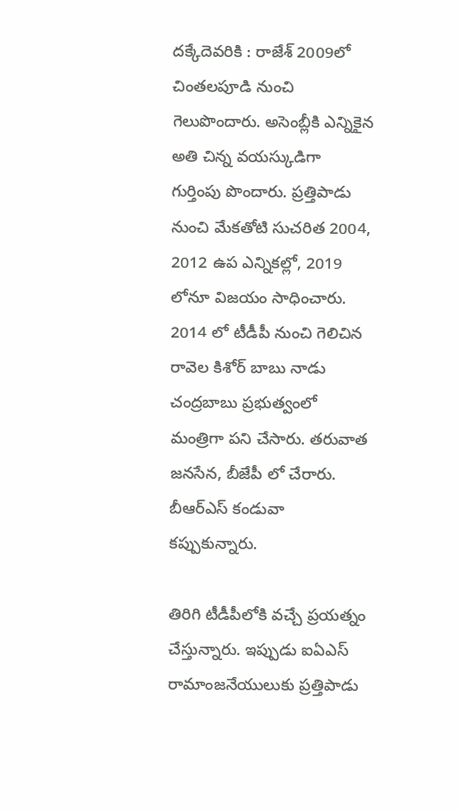దక్కేదెవరికి : రాజేశ్ 2009లో చింతలపూడి నుంచి గెలుపొందారు. అసెంబ్లీకి ఎన్నికైన అతి చిన్న వయస్కుడిగా గుర్తింపు పొందారు. ప్రత్తిపాడు నుంచి మేకతోటి సుచరిత 2004, 2012 ఉప ఎన్నికల్లో, 2019 లోనూ విజయం సాధించారు. 2014 లో టీడీపీ నుంచి గెలిచిన రావెల కిశోర్ బాబు నాడు చంద్రబాబు ప్రభుత్వంలో మంత్రిగా పని చేసారు. తరువాత జనసేన, బీజేపీ లో చేరారు. బీఆర్ఎస్ కండువా కప్పుకున్నారు.

తిరిగి టీడీపీలోకి వచ్చే ప్రయత్నం చేస్తున్నారు. ఇప్పుడు ఐఏఎస్ రామాంజనేయులుకు ప్రత్తిపాడు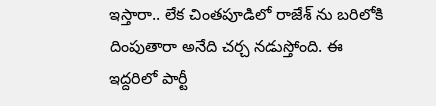ఇస్తారా.. లేక చింతపూడిలో రాజేశ్ ను బరిలోకి దింపుతారా అనేది చర్చ నడుస్తోంది. ఈ ఇద్దరిలో పార్టీ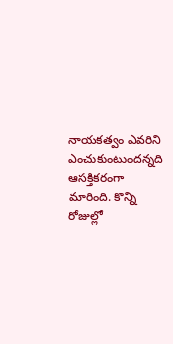నాయకత్వం ఎవరిని ఎంచుకుంటుందన్నది ఆసక్తికరంగా మారింది. కొన్ని రోజుల్లో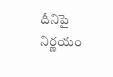దీనిపై నిర్ణయం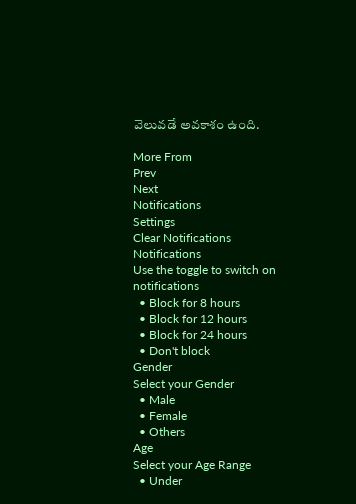వెలువడే అవకాశం ఉంది.

More From
Prev
Next
Notifications
Settings
Clear Notifications
Notifications
Use the toggle to switch on notifications
  • Block for 8 hours
  • Block for 12 hours
  • Block for 24 hours
  • Don't block
Gender
Select your Gender
  • Male
  • Female
  • Others
Age
Select your Age Range
  • Under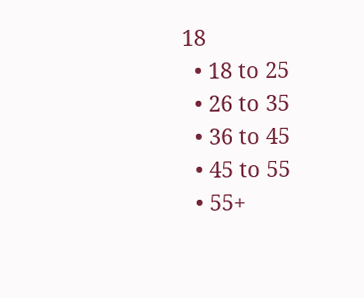18
  • 18 to 25
  • 26 to 35
  • 36 to 45
  • 45 to 55
  • 55+